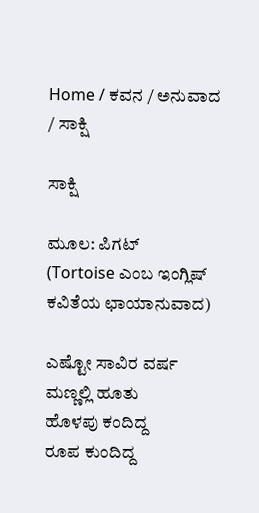Home / ಕವನ / ಅನುವಾದ / ಸಾಕ್ಷಿ

ಸಾಕ್ಷಿ

ಮೂಲ: ಪಿಗಟ್
(Tortoise ಎಂಬ ಇಂಗ್ಲಿಷ್ ಕವಿತೆಯ ಛಾಯಾನುವಾದ)

ಎಷ್ಟೋ ಸಾವಿರ ವರ್ಷ ಮಣ್ಣಲ್ಲಿ ಹೂತು
ಹೊಳಪು ಕಂದಿದ್ದ
ರೂಪ ಕುಂದಿದ್ದ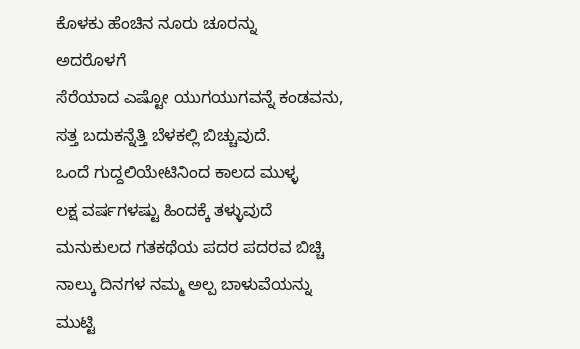ಕೊಳಕು ಹೆಂಚಿನ ನೂರು ಚೂರನ್ನು
ಅದರೊಳಗೆ
ಸೆರೆಯಾದ ಎಷ್ಟೋ ಯುಗಯುಗವನ್ನೆ ಕಂಡವನು,
ಸತ್ತ ಬದುಕನ್ನೆತ್ತಿ ಬೆಳಕಲ್ಲಿ ಬಿಚ್ಚುವುದೆ.
ಒಂದೆ ಗುದ್ದಲಿಯೇಟಿನಿಂದ ಕಾಲದ ಮುಳ್ಳ
ಲಕ್ಷ ವರ್ಷಗಳಷ್ಟು ಹಿಂದಕ್ಕೆ ತಳ್ಳುವುದೆ
ಮನುಕುಲದ ಗತಕಥೆಯ ಪದರ ಪದರವ ಬಿಚ್ಚಿ
ನಾಲ್ಕು ದಿನಗಳ ನಮ್ಮ ಅಲ್ಪ ಬಾಳುವೆಯನ್ನು
ಮುಟ್ಟಿ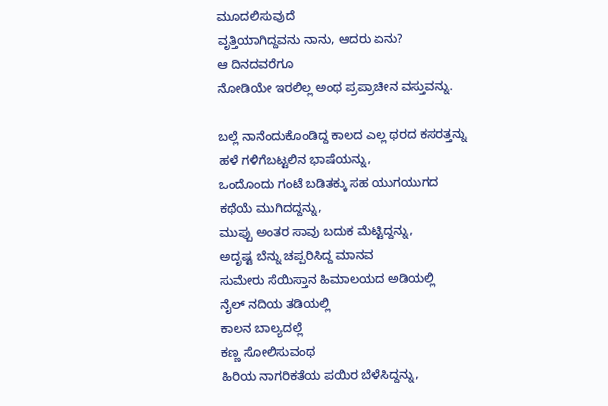ಮೂದಲಿಸುವುದೆ
ವೃತ್ತಿಯಾಗಿದ್ದವನು ನಾನು, ಆದರು ಏನು?
ಆ ದಿನದವರೆಗೂ
ನೋಡಿಯೇ ಇರಲಿಲ್ಲ ಅಂಥ ಪ್ರಪ್ರಾಚೀನ ವಸ್ತುವನ್ನು.

ಬಲ್ಲೆ ನಾನೆಂದುಕೊಂಡಿದ್ದ ಕಾಲದ ಎಲ್ಲ ಥರದ ಕಸರತ್ತನ್ನು
ಹಳೆ ಗಳಿಗೆಬಟ್ಟಲಿನ ಭಾಷೆಯನ್ನು,
ಒಂದೊಂದು ಗಂಟೆ ಬಡಿತಕ್ಕು ಸಹ ಯುಗಯುಗದ
ಕಥೆಯೆ ಮುಗಿದದ್ದನ್ನು,
ಮುಪ್ಪು ಅಂತರ ಸಾವು ಬದುಕ ಮೆಟ್ಟಿದ್ದನ್ನು,
ಅದೃಷ್ಟ ಬೆನ್ನು ಚಪ್ಪರಿಸಿದ್ದ ಮಾನವ
ಸುಮೇರು ಸೆಯಿಸ್ತಾನ ಹಿಮಾಲಯದ ಅಡಿಯಲ್ಲಿ
ನೈಲ್ ನದಿಯ ತಡಿಯಲ್ಲಿ
ಕಾಲನ ಬಾಲ್ಯದಲ್ಲೆ
ಕಣ್ಣ ಸೋಲಿಸುವಂಥ
ಹಿರಿಯ ನಾಗರಿಕತೆಯ ಪಯಿರ ಬೆಳೆಸಿದ್ದನ್ನು,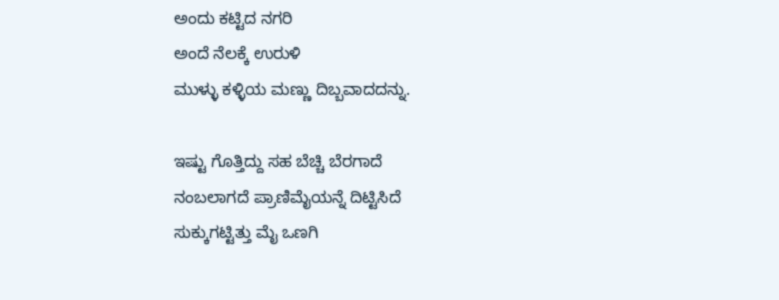ಅಂದು ಕಟ್ಟಿದ ನಗರಿ
ಅಂದೆ ನೆಲಕ್ಕೆ ಉರುಳಿ
ಮುಳ್ಳು ಕಳ್ಳಿಯ ಮಣ್ಣು ದಿಬ್ಬವಾದದನ್ನು.

ಇಷ್ಟು ಗೊತ್ತಿದ್ದು ಸಹ ಬೆಚ್ಚಿ ಬೆರಗಾದೆ
ನಂಬಲಾಗದೆ ಪ್ರಾಣಿಮೈಯನ್ನೆ ದಿಟ್ಟಿಸಿದೆ
ಸುಕ್ಕುಗಟ್ಟಿತ್ತು ಮೈ ಒಣಗಿ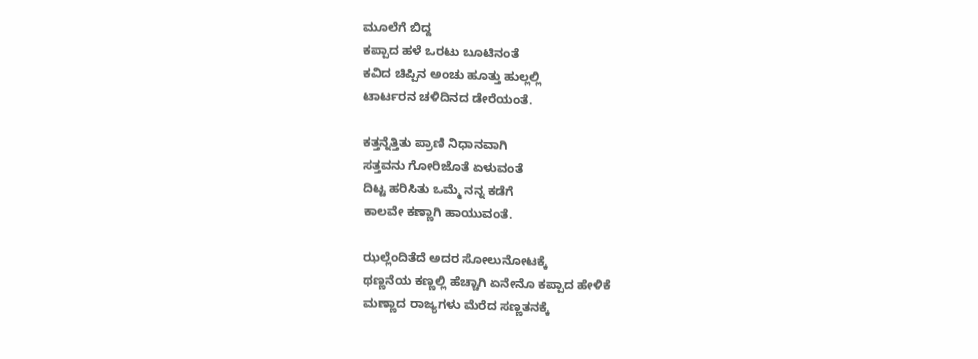ಮೂಲೆಗೆ ಬಿದ್ದ
ಕಪ್ಪಾದ ಹಳೆ ಒರಟು ಬೂಟಿನಂತೆ
ಕವಿದ ಚಿಪ್ಪಿನ ಅಂಚು ಹೂತ್ತು ಹುಲ್ಲಲ್ಲಿ
ಟಾರ್ಟರನ ಚಳಿದಿನದ ಡೇರೆಯಂತೆ.

ಕತ್ತನ್ನೆತ್ತಿತು ಪ್ರಾಣಿ ನಿಧಾನವಾಗಿ
ಸತ್ತವನು ಗೋರಿಜೊತೆ ಏಳುವಂತೆ
ದಿಟ್ಟ ಹರಿಸಿತು ಒಮ್ಮೆ ನನ್ನ ಕಡೆಗೆ
ಕಾಲವೇ ಕಣ್ಣಾಗಿ ಹಾಯುವಂತೆ.

ಝಲ್ಲೆಂದಿತೆದೆ ಅದರ ಸೋಲುನೋಟಕ್ಕೆ
ಥಣ್ಣನೆಯ ಕಣ್ಣಲ್ಲಿ ಹೆಚ್ಚಾಗಿ ಏನೇನೊ ಕಪ್ಪಾದ ಹೇಳಿಕೆ
ಮಣ್ಣಾದ ರಾಜ್ಯಗಳು ಮೆರೆದ ಸಣ್ಣತನಕ್ಕೆ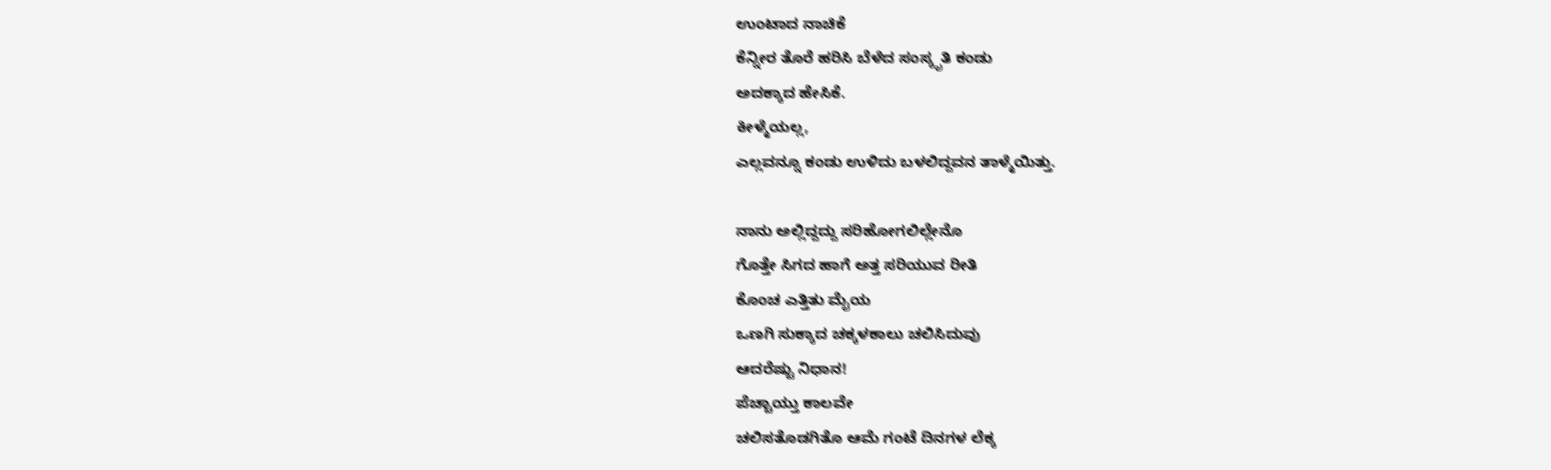ಉಂಟಾದ ನಾಚಿಕೆ
ಕೆನ್ನೀರ ತೊರೆ ಹರಿಸಿ ಬೆಳೆದ ಸಂಸ್ಕೃತಿ ಕಂಡು
ಅದಕ್ಕಾದ ಹೇಸಿಕೆ.
ಕೀಳ್ಮೆಯಲ್ಲ,
ಎಲ್ಲವನ್ನೂ ಕಂಡು ಉಳಿದು ಬಳಲಿದ್ದವನ ತಾಳ್ಮೆಯಿತ್ತು.

ನಾನು ಅಲ್ಲಿದ್ದದ್ದು ಸರಿಹೋಗಲಿಲ್ಲೇನೊ
ಗೊತ್ತೇ ಸಿಗದ ಹಾಗೆ ಅತ್ತ ಸರಿಯುವ ರೀತಿ
ಕೊಂಚ ಎತ್ತಿತು ಮೈಯ
ಒಣಗಿ ಸುಕ್ಕಾದ ಚಕ್ಕಳಕಾಲು ಚಲಿಸಿದುವು
ಆದರೆಷ್ಟು ನಿಧಾನ!
ಪೆಚ್ಚಾಯ್ತು ಕಾಲವೇ
ಚಲಿಸತೊಡಗಿತೊ ಆಮೆ ಗಂಟೆ ದಿನಗಳ ಲೆಕ್ಕ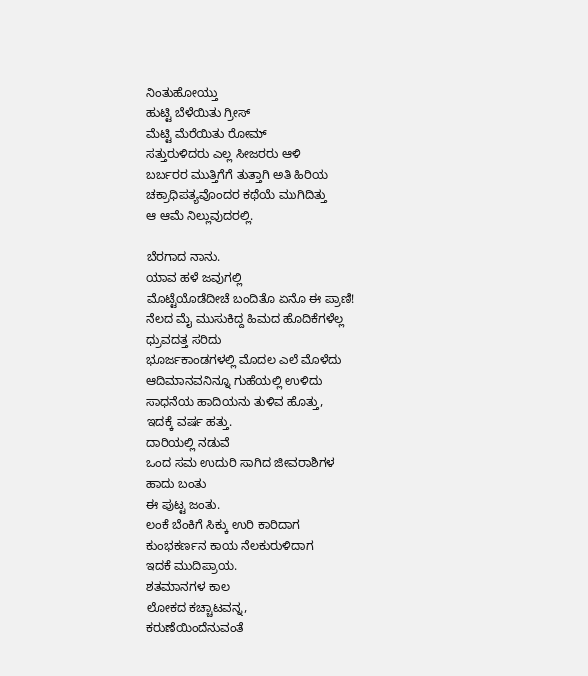ನಿಂತುಹೋಯ್ತು
ಹುಟ್ಟಿ ಬೆಳೆಯಿತು ಗ್ರೀಸ್
ಮೆಟ್ಟಿ ಮೆರೆಯಿತು ರೋಮ್
ಸತ್ತುರುಳಿದರು ಎಲ್ಲ ಸೀಜರರು ಆಳಿ
ಬರ್ಬರರ ಮುತ್ತಿಗೆಗೆ ತುತ್ತಾಗಿ ಅತಿ ಹಿರಿಯ
ಚಕ್ರಾಧಿಪತ್ಯವೊಂದರ ಕಥೆಯೆ ಮುಗಿದಿತ್ತು
ಆ ಆಮೆ ನಿಲ್ಲುವುದರಲ್ಲಿ.

ಬೆರಗಾದ ನಾನು.
ಯಾವ ಹಳೆ ಜವುಗಲ್ಲಿ
ಮೊಟ್ಟೆಯೊಡೆದೀಚೆ ಬಂದಿತೊ ಏನೊ ಈ ಪ್ರಾಣಿ!
ನೆಲದ ಮೈ ಮುಸುಕಿದ್ದ ಹಿಮದ ಹೊದಿಕೆಗಳೆಲ್ಲ
ಧ್ರುವದತ್ತ ಸರಿದು
ಭೂರ್ಜಕಾಂಡಗಳಲ್ಲಿ ಮೊದಲ ಎಲೆ ಮೊಳೆದು
ಆದಿಮಾನವನಿನ್ನೂ ಗುಹೆಯಲ್ಲಿ ಉಳಿದು
ಸಾಧನೆಯ ಹಾದಿಯನು ತುಳಿವ ಹೊತ್ತು,
ಇದಕ್ಕೆ ವರ್ಷ ಹತ್ತು.
ದಾರಿಯಲ್ಲಿ ನಡುವೆ
ಒಂದ ಸಮ ಉದುರಿ ಸಾಗಿದ ಜೀವರಾಶಿಗಳ
ಹಾದು ಬಂತು
ಈ ಪುಟ್ಟ ಜಂತು.
ಲಂಕೆ ಬೆಂಕಿಗೆ ಸಿಕ್ಕು ಉರಿ ಕಾರಿದಾಗ
ಕುಂಭಕರ್ಣನ ಕಾಯ ನೆಲಕುರುಳಿದಾಗ
ಇದಕೆ ಮುದಿಪ್ರಾಯ.
ಶತಮಾನಗಳ ಕಾಲ
ಲೋಕದ ಕಚ್ಚಾಟವನ್ನ,
ಕರುಣೆಯಿಂದೆನುವಂತೆ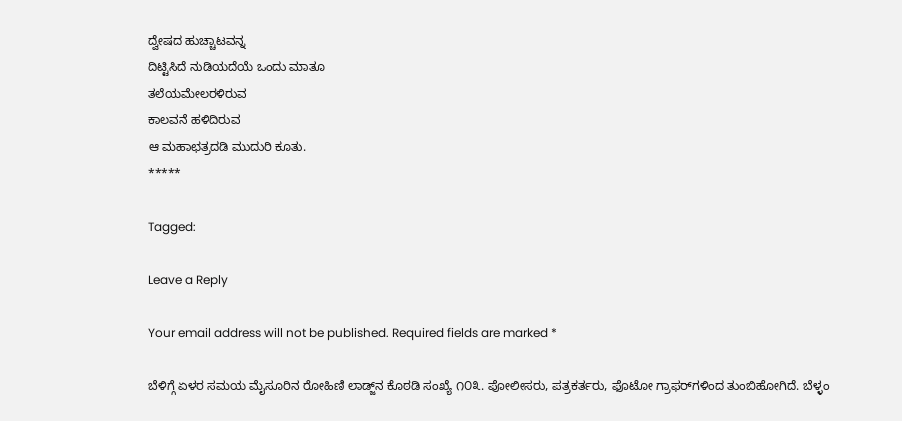ದ್ವೇಷದ ಹುಚ್ಚಾಟವನ್ನ
ದಿಟ್ಟಿಸಿದೆ ನುಡಿಯದೆಯೆ ಒಂದು ಮಾತೂ
ತಲೆಯಮೇಲರಳಿರುವ
ಕಾಲವನೆ ಹಳಿದಿರುವ
ಆ ಮಹಾಛತ್ರದಡಿ ಮುದುರಿ ಕೂತು.
*****

Tagged:

Leave a Reply

Your email address will not be published. Required fields are marked *

ಬೆಳಿಗ್ಗೆ ಏಳರ ಸಮಯ ಮೈಸೂರಿನ ರೋಹಿಣಿ ಲಾಡ್ಜ್‌ನ ಕೊಠಡಿ ಸಂಖ್ಯೆ ೧೦೩. ಪೋಲೀಸರು, ಪತ್ರಕರ್ತರು, ಫೊಟೋ ಗ್ರಾಫರ್‌ಗಳಿಂದ ತುಂಬಿಹೋಗಿದೆ. ಬೆಳ್ಳಂ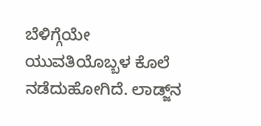ಬೆಳಿಗ್ಗೆಯೇ ಯುವತಿಯೊಬ್ಬಳ ಕೊಲೆ ನಡೆದುಹೋಗಿದೆ. ಲಾಡ್ಜ್‌ನ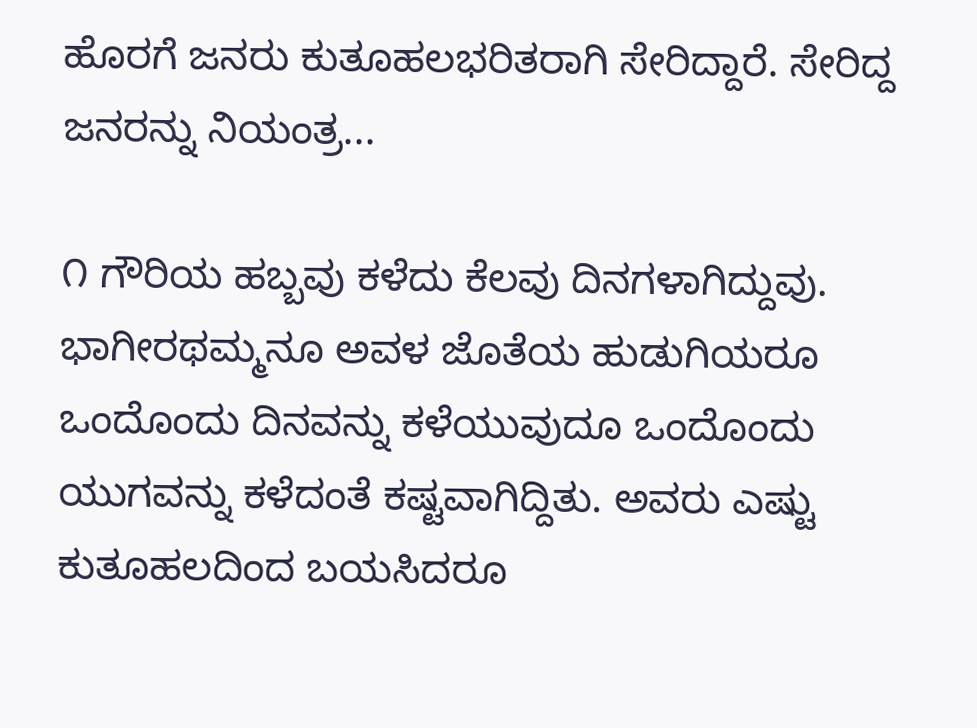ಹೊರಗೆ ಜನರು ಕುತೂಹಲಭರಿತರಾಗಿ ಸೇರಿದ್ದಾರೆ. ಸೇರಿದ್ದ ಜನರನ್ನು ನಿಯಂತ್ರ...

೧ ಗೌರಿಯ ಹಬ್ಬವು ಕಳೆದು ಕೆಲವು ದಿನಗಳಾಗಿದ್ದುವು. ಭಾಗೀರಥಮ್ಮನೂ ಅವಳ ಜೊತೆಯ ಹುಡುಗಿಯರೂ ಒಂದೊಂದು ದಿನವನ್ನು ಕಳೆಯುವುದೂ ಒಂದೊಂದು ಯುಗವನ್ನು ಕಳೆದಂತೆ ಕಷ್ಟವಾಗಿದ್ದಿತು. ಅವರು ಎಷ್ಟು ಕುತೂಹಲದಿಂದ ಬಯಸಿದರೂ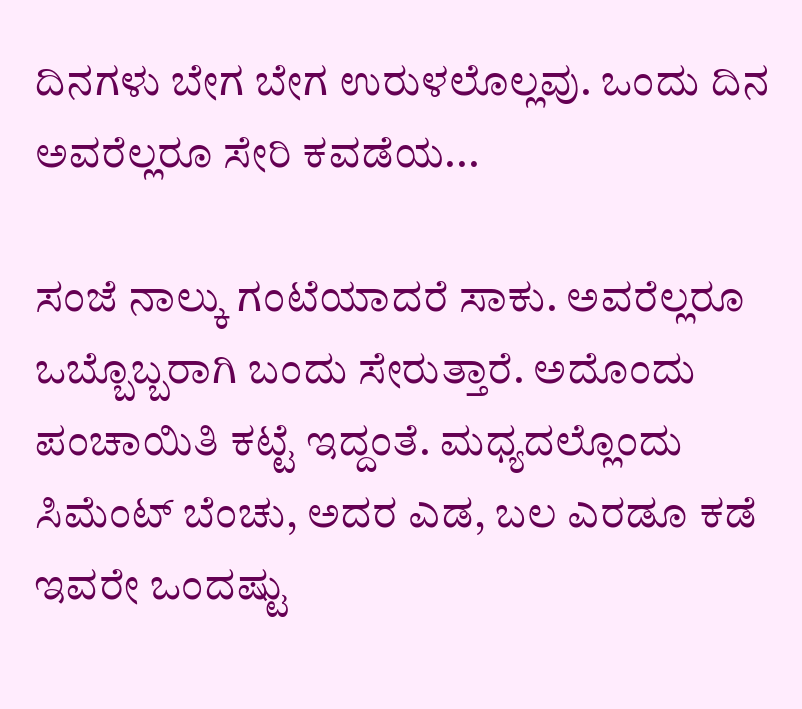ದಿನಗಳು ಬೇಗ ಬೇಗ ಉರುಳಲೊಲ್ಲವು. ಒಂದು ದಿನ ಅವರೆಲ್ಲರೂ ಸೇರಿ ಕವಡೆಯ...

ಸಂಜೆ ನಾಲ್ಕು ಗಂಟೆಯಾದರೆ ಸಾಕು. ಅವರೆಲ್ಲರೂ ಒಬ್ಬೊಬ್ಬರಾಗಿ ಬಂದು ಸೇರುತ್ತಾರೆ. ಅದೊಂದು ಪಂಚಾಯಿತಿ ಕಟ್ಟೆ ಇದ್ದಂತೆ. ಮಧ್ಯದಲ್ಲೊಂದು ಸಿಮೆಂಟ್ ಬೆಂಚು, ಅದರ ಎಡ, ಬಲ ಎರಡೂ ಕಡೆ ಇವರೇ ಒಂದಷ್ಟು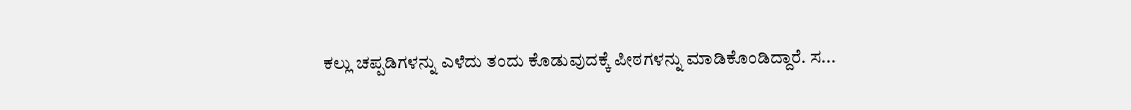ಕಲ್ಲು ಚಪ್ಪಡಿಗಳನ್ನು ಎಳೆದು ತಂದು ಕೊಡುವುದಕ್ಕೆ ಪೀಠಗಳನ್ನು ಮಾಡಿಕೊಂಡಿದ್ದಾರೆ. ಸ...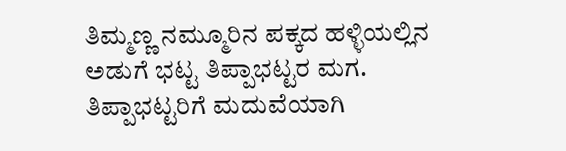ತಿಮ್ಮಣ್ಣ ನಮ್ಮೂರಿನ ಪಕ್ಕದ ಹಳ್ಳಿಯಲ್ಲಿನ ಅಡುಗೆ ಭಟ್ಟ ತಿಪ್ಪಾಭಟ್ಟರ ಮಗ. ತಿಪ್ಪಾಭಟ್ಟರಿಗೆ ಮದುವೆಯಾಗಿ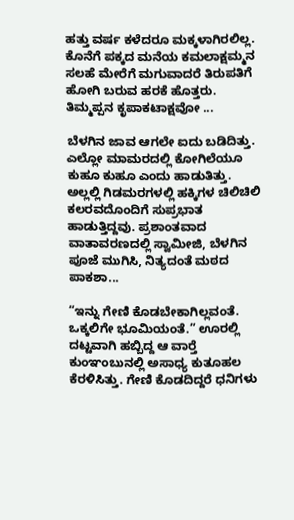ಹತ್ತು ವರ್ಷ ಕಳೆದರೂ ಮಕ್ಕಳಾಗಿರಲಿಲ್ಲ. ಕೊನೆಗೆ ಪಕ್ಕದ ಮನೆಯ ಕಮಲಾಕ್ಷಮ್ಮನ ಸಲಹೆ ಮೇರೆಗೆ ಮಗುವಾದರೆ ತಿರುಪತಿಗೆ ಹೋಗಿ ಬರುವ ಹರಕೆ ಹೊತ್ತರು. ತಿಮ್ಮಪ್ಪನ ಕೃಪಾಕಟಾಕ್ಷವೋ ...

ಬೆಳಗಿನ ಜಾವ ಆಗಲೇ ಐದು ಬಡಿದಿತ್ತು. ಎಲ್ಲೋ ಮಾಮರದಲ್ಲಿ ಕೋಗಿಲೆಯೂ ಕುಹೂ ಕುಹೂ ಎಂದು ಹಾಡುತಿತ್ತು. ಅಲ್ಲಲ್ಲಿ ಗಿಡಮರಗಳಲ್ಲಿ ಹಕ್ಕಿಗಳ ಚಿಲಿಚಿಲಿ ಕಲರವದೊಂದಿಗೆ ಸುಪ್ರಭಾತ ಹಾಡುತ್ತಿದ್ದವು. ಪ್ರಶಾಂತವಾದ ವಾತಾವರಣದಲ್ಲಿ ಸ್ವಾಮೀಜಿ, ಬೆಳಗಿನ ಪೂಜೆ ಮುಗಿಸಿ, ನಿತ್ಯದಂತೆ ಮಠದ ಪಾಕಶಾ...

“ಇನ್ನು ಗೇಣಿ ಕೊಡಬೇಕಾಗಿಲ್ಲವಂತೆ. ಒಕ್ಕಲಿಗೇ ಭೂಮಿಯಂತೆ.” ಊರಲ್ಲಿ ದಟ್ಟವಾಗಿ ಹಬ್ಬಿದ್ದ ಆ ವಾರ್‍ತೆ ಕುಂಞಂಬುನಲ್ಲಿ ಅಸಾಧ್ಯ ಕುತೂಹಲ ಕೆರಳಿಸಿತ್ತು. ಗೇಣಿ ಕೊಡದಿದ್ದರೆ ಧನಿಗಳು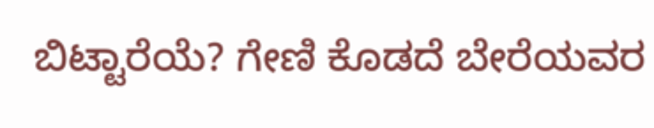ಬಿಟ್ಟಾರೆಯೆ? ಗೇಣಿ ಕೊಡದೆ ಬೇರೆಯವರ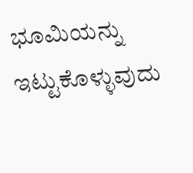ಭೂಮಿಯನ್ನು ಇಟ್ಟುಕೊಳ್ಳುವುದು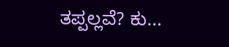ತಪ್ಪಲ್ಲವೆ? ಕು...